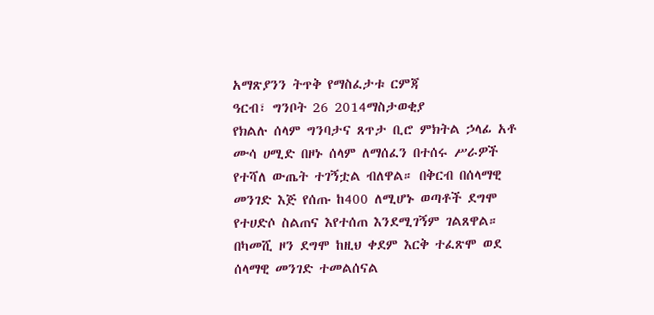አማጽያንን ትጥቅ የማስፈታቱ ርምጃ
ዓርብ፣ ግንቦት 26 2014ማስታወቂያ
የክልሉ ሰላም ግንባታና ጸጥታ ቢሮ ምክትል ኃላፊ አቶ ሙሳ ሀሚድ በዞኑ ሰላም ለማሰፈን በተሰሩ ሥራዎች የተሻለ ውጤት ተገኝቷል ብለዋል። በቅርብ በሰላማዊ መንገድ እጅ የሰጡ ከ400 ለሚሆኑ ወጣቶች ደግሞ የተሀድሶ ስልጠና እየተሰጠ እንደሚገኝም ገልጸዋል። በካመሺ ዞን ደግሞ ከዚህ ቀደም እርቅ ተፈጽሞ ወደ ሰላማዊ መንገድ ተመልሰናል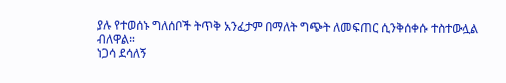ያሉ የተወሰኑ ግለሰቦች ትጥቅ አንፈታም በማለት ግጭት ለመፍጠር ሲንቅሰቀሱ ተስተውሏል ብለዋል።
ነጋሳ ደሳለኝ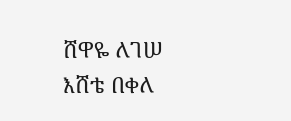ሸዋዬ ለገሠ
እሸቴ በቀለ